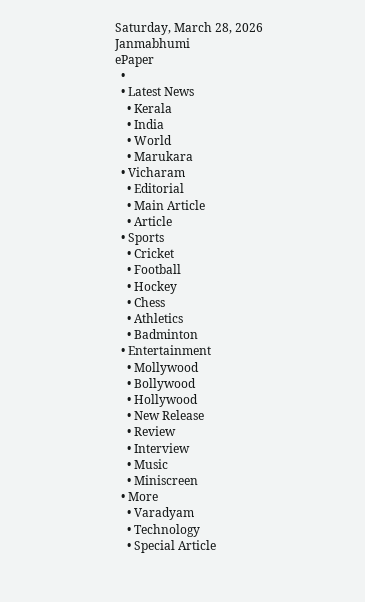Saturday, March 28, 2026
Janmabhumi
ePaper
  •
  • Latest News
    • Kerala
    • India
    • World
    • Marukara
  • Vicharam
    • Editorial
    • Main Article
    • Article
  • Sports
    • Cricket
    • Football
    • Hockey
    • Chess
    • Athletics
    • Badminton
  • Entertainment
    • Mollywood
    • Bollywood
    • Hollywood
    • New Release
    • Review
    • Interview
    • Music
    • Miniscreen
  • More
    • Varadyam
    • Technology
    • Special Article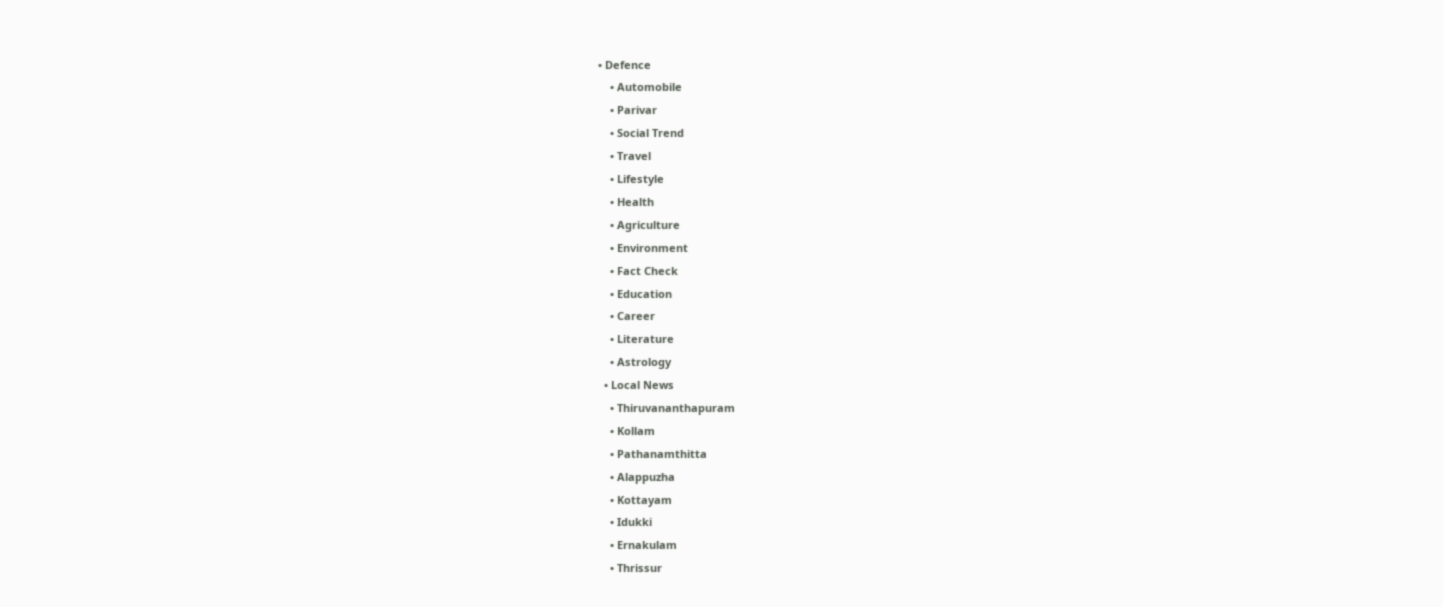• Defence
    • Automobile
    • Parivar
    • Social Trend
    • Travel
    • Lifestyle
    • Health
    • Agriculture
    • Environment
    • Fact Check
    • Education
    • Career
    • Literature
    • Astrology
  • Local News
    • Thiruvananthapuram
    • Kollam
    • Pathanamthitta
    • Alappuzha
    • Kottayam
    • Idukki
    • Ernakulam
    • Thrissur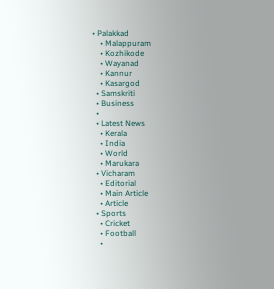• Palakkad
    • Malappuram
    • Kozhikode
    • Wayanad
    • Kannur
    • Kasargod
  • Samskriti
  • Business
  •
  • Latest News
    • Kerala
    • India
    • World
    • Marukara
  • Vicharam
    • Editorial
    • Main Article
    • Article
  • Sports
    • Cricket
    • Football
    •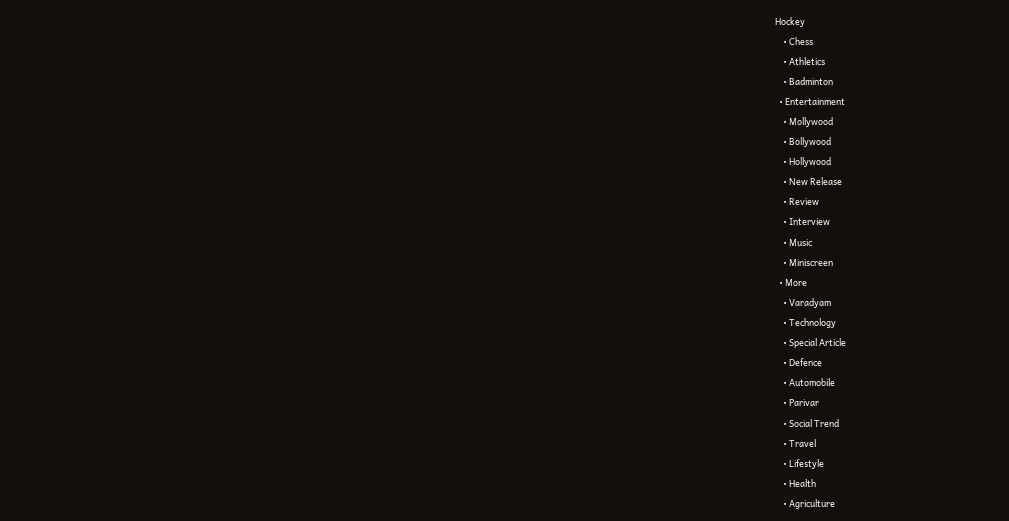Hockey
    • Chess
    • Athletics
    • Badminton
  • Entertainment
    • Mollywood
    • Bollywood
    • Hollywood
    • New Release
    • Review
    • Interview
    • Music
    • Miniscreen
  • More
    • Varadyam
    • Technology
    • Special Article
    • Defence
    • Automobile
    • Parivar
    • Social Trend
    • Travel
    • Lifestyle
    • Health
    • Agriculture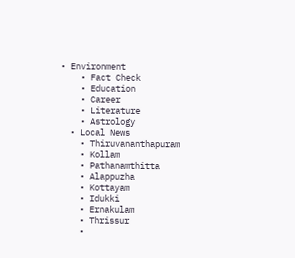• Environment
    • Fact Check
    • Education
    • Career
    • Literature
    • Astrology
  • Local News
    • Thiruvananthapuram
    • Kollam
    • Pathanamthitta
    • Alappuzha
    • Kottayam
    • Idukki
    • Ernakulam
    • Thrissur
    •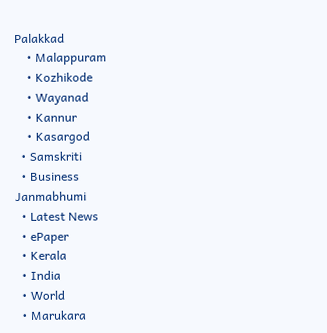Palakkad
    • Malappuram
    • Kozhikode
    • Wayanad
    • Kannur
    • Kasargod
  • Samskriti
  • Business
Janmabhumi
  • Latest News
  • ePaper
  • Kerala
  • India
  • World
  • Marukara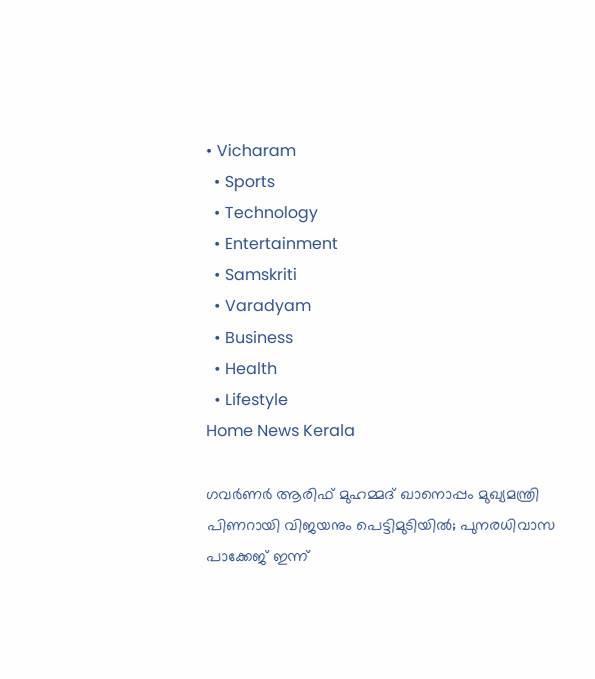• Vicharam
  • Sports
  • Technology
  • Entertainment
  • Samskriti
  • Varadyam
  • Business
  • Health
  • Lifestyle
Home News Kerala

ഗവര്‍ണര്‍ ആരിഫ് മുഹമ്മദ് ഖാനൊപ്പം മുഖ്യമന്ത്രി പിണറായി വിജയനും പെട്ടിമുടിയില്‍; പുനരധിവാസ പാക്കേജ് ഇന്ന്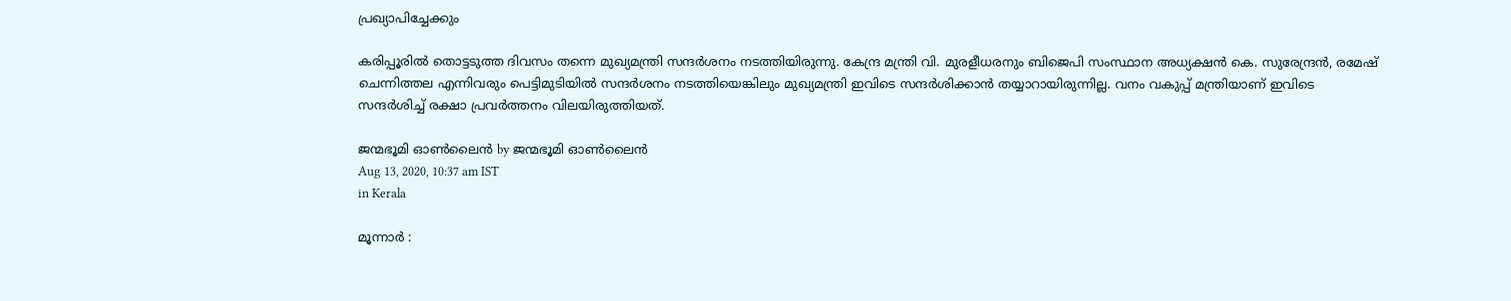പ്രഖ്യാപിച്ചേക്കും

കരിപ്പൂരില്‍ തൊട്ടടുത്ത ദിവസം തന്നെ മുഖ്യമന്ത്രി സന്ദര്‍ശനം നടത്തിയിരുന്നു. കേന്ദ്ര മന്ത്രി വി. മുരളീധരനും ബിജെപി സംസ്ഥാന അധ്യക്ഷന്‍ കെ. സുരേന്ദ്രന്‍, രമേഷ് ചെന്നിത്തല എന്നിവരും പെട്ടിമുടിയില്‍ സന്ദര്‍ശനം നടത്തിയെങ്കിലും മുഖ്യമന്ത്രി ഇവിടെ സന്ദര്‍ശിക്കാന്‍ തയ്യാറായിരുന്നില്ല. വനം വകുപ്പ് മന്ത്രിയാണ് ഇവിടെ സന്ദര്‍ശിച്ച് രക്ഷാ പ്രവര്‍ത്തനം വിലയിരുത്തിയത്.

ജന്മഭൂമി ഓണ്‍ലൈന്‍ by ജന്മഭൂമി ഓണ്‍ലൈന്‍
Aug 13, 2020, 10:37 am IST
in Kerala

മൂന്നാര്‍ :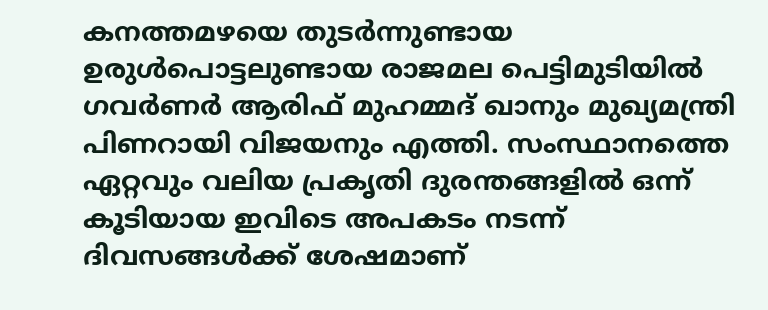കനത്തമഴയെ തുടര്‍ന്നുണ്ടായ ഉരുള്‍പൊട്ടലുണ്ടായ രാജമല പെട്ടിമുടിയില്‍ ഗവര്‍ണര്‍ ആരിഫ് മുഹമ്മദ് ഖാനും മുഖ്യമന്ത്രി പിണറായി വിജയനും എത്തി. സംസ്ഥാനത്തെ ഏറ്റവും വലിയ പ്രകൃതി ദുരന്തങ്ങളില്‍ ഒന്ന് കൂടിയായ ഇവിടെ അപകടം നടന്ന് ദിവസങ്ങള്‍ക്ക് ശേഷമാണ്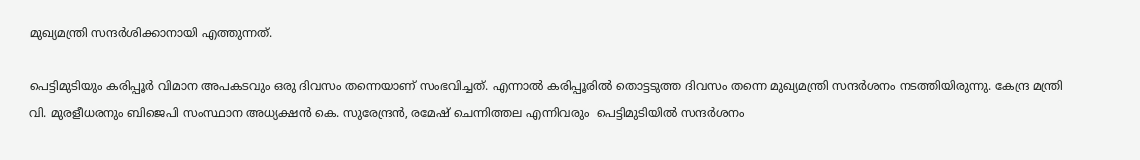മുഖ്യമന്ത്രി സന്ദര്‍ശിക്കാനായി എത്തുന്നത്.

പെട്ടിമുടിയും കരിപ്പൂര്‍ വിമാന അപകടവും ഒരു ദിവസം തന്നെയാണ് സംഭവിച്ചത്. എന്നാല്‍ കരിപ്പൂരില്‍ തൊട്ടടുത്ത ദിവസം തന്നെ മുഖ്യമന്ത്രി സന്ദര്‍ശനം നടത്തിയിരുന്നു. കേന്ദ്ര മന്ത്രി വി. മുരളീധരനും ബിജെപി സംസ്ഥാന അധ്യക്ഷന്‍ കെ. സുരേന്ദ്രന്‍, രമേഷ് ചെന്നിത്തല എന്നിവരും  പെട്ടിമുടിയില്‍ സന്ദര്‍ശനം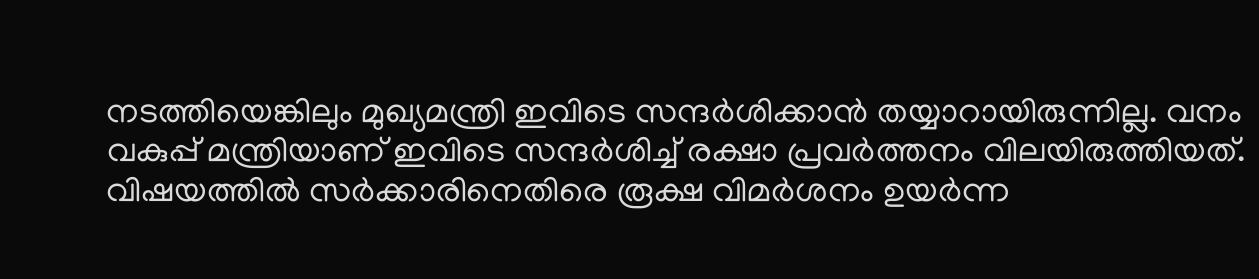നടത്തിയെങ്കിലും മുഖ്യമന്ത്രി ഇവിടെ സന്ദര്‍ശിക്കാന്‍ തയ്യാറായിരുന്നില്ല. വനം വകുപ്പ് മന്ത്രിയാണ് ഇവിടെ സന്ദര്‍ശിച്ച് രക്ഷാ പ്രവര്‍ത്തനം വിലയിരുത്തിയത്. വിഷയത്തില്‍ സര്‍ക്കാരിനെതിരെ രൂക്ഷ വിമര്‍ശനം ഉയര്‍ന്ന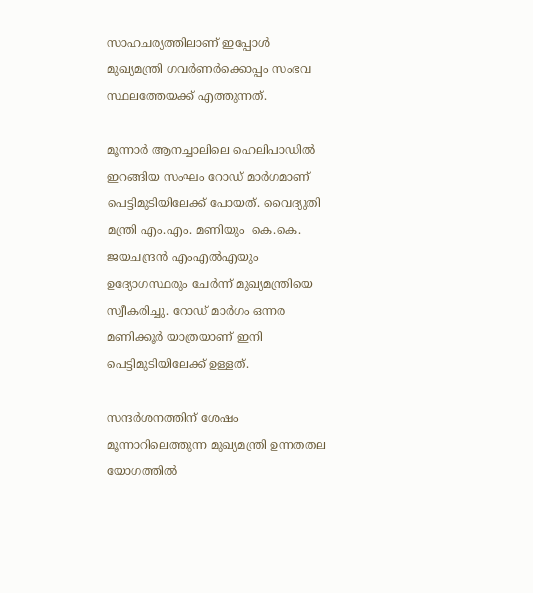സാഹചര്യത്തിലാണ് ഇപ്പോള്‍ മുഖ്യമന്ത്രി ഗവര്‍ണര്‍ക്കൊപ്പം സംഭവ സ്ഥലത്തേയക്ക് എത്തുന്നത്.

മൂന്നാര്‍ ആനച്ചാലിലെ ഹെലിപാഡില്‍ ഇറങ്ങിയ സംഘം റോഡ് മാര്‍ഗമാണ് പെട്ടിമുടിയിലേക്ക് പോയത്. വൈദ്യുതി മന്ത്രി എം.എം. മണിയും  കെ.കെ. ജയചന്ദ്രന്‍ എംഎല്‍എയും ഉദ്യോഗസ്ഥരും ചേര്‍ന്ന് മുഖ്യമന്ത്രിയെ സ്വീകരിച്ചു. റോഡ് മാര്‍ഗം ഒന്നര മണിക്കൂര്‍ യാത്രയാണ് ഇനി പെട്ടിമുടിയിലേക്ക് ഉള്ളത്.

സന്ദര്‍ശനത്തിന് ശേഷം മൂന്നാറിലെത്തുന്ന മുഖ്യമന്ത്രി ഉന്നതതല യോഗത്തില്‍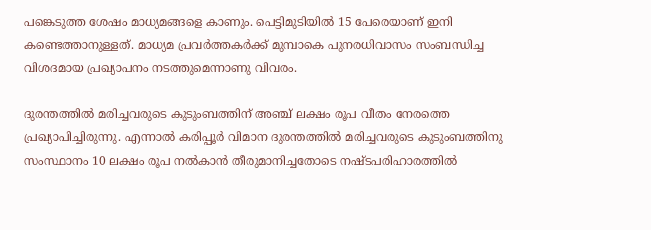പങ്കെടുത്ത ശേഷം മാധ്യമങ്ങളെ കാണും. പെട്ടിമുടിയില്‍ 15 പേരെയാണ് ഇനി കണ്ടെത്താനുള്ളത്. മാധ്യമ പ്രവര്‍ത്തകര്‍ക്ക് മുമ്പാകെ പുനരധിവാസം സംബന്ധിച്ച വിശദമായ പ്രഖ്യാപനം നടത്തുമെന്നാണു വിവരം.

ദുരന്തത്തില്‍ മരിച്ചവരുടെ കുടുംബത്തിന് അഞ്ച് ലക്ഷം രൂപ വീതം നേരത്തെ പ്രഖ്യാപിച്ചിരുന്നു. എന്നാല്‍ കരിപ്പൂര്‍ വിമാന ദുരന്തത്തില്‍ മരിച്ചവരുടെ കുടുംബത്തിനു സംസ്ഥാനം 10 ലക്ഷം രൂപ നല്‍കാന്‍ തീരുമാനിച്ചതോടെ നഷ്ടപരിഹാരത്തില്‍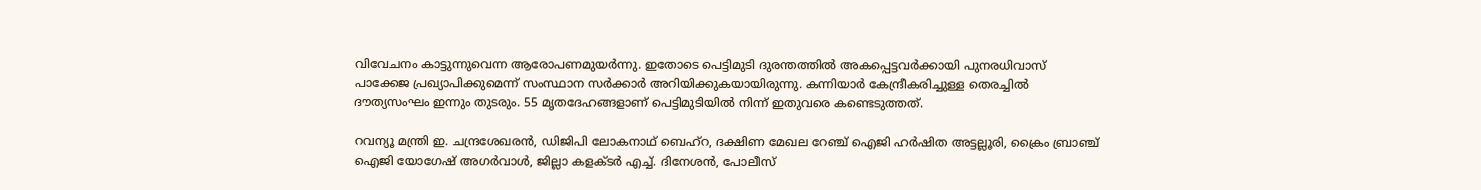വിവേചനം കാട്ടുന്നുവെന്ന ആരോപണമുയര്‍ന്നു. ഇതോടെ പെട്ടിമുടി ദുരന്തത്തില്‍ അകപ്പെട്ടവര്‍ക്കായി പുനരധിവാസ് പാക്കേജ പ്രഖ്യാപിക്കുമെന്ന് സംസ്ഥാന സര്‍ക്കാര്‍ അറിയിക്കുകയായിരുന്നു. കന്നിയാര്‍ കേന്ദ്രീകരിച്ചുള്ള തെരച്ചില്‍ ദൗത്യസംഘം ഇന്നും തുടരും. 55 മൃതദേഹങ്ങളാണ് പെട്ടിമുടിയില്‍ നിന്ന് ഇതുവരെ കണ്ടെടുത്തത്.

റവന്യൂ മന്ത്രി ഇ. ചന്ദ്രശേഖരന്‍, ഡിജിപി ലോകനാഥ് ബെഹ്‌റ, ദക്ഷിണ മേഖല റേഞ്ച് ഐജി ഹര്‍ഷിത അട്ടല്ലൂരി, ക്രൈം ബ്രാഞ്ച് ഐജി യോഗേഷ് അഗര്‍വാള്‍, ജില്ലാ കളക്ടര്‍ എച്ച്. ദിനേശന്‍, പോലീസ്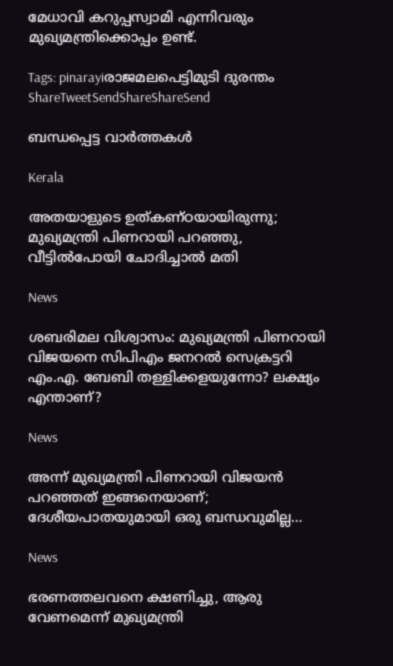മേധാവി കറുപ്പസ്വാമി എന്നിവരും മുഖ്യമന്ത്രിക്കൊപ്പം ഉണ്ട്.

Tags: pinarayiരാജമലപെട്ടിമുടി ദുരന്തം
ShareTweetSendShareShareSend

ബന്ധപ്പെട്ട വാര്‍ത്തകള്‍

Kerala

അതയാളുടെ ഉത്കണ്ഠയായിരുന്നു; മുഖ്യമന്ത്രി പിണറായി പറഞ്ഞു, വീട്ടിൽപോയി ചോദിച്ചാൽ മതി

News

ശബരിമല വിശ്വാസം: മുഖ്യമന്ത്രി പിണറായി വിജയനെ സിപിഎം ജനറൽ സെക്രട്ടറി എം.എ. ബേബി തള്ളിക്കളയുന്നോ? ലക്ഷ്യം എന്താണ്?

News

അന്ന് മുഖ്യമന്ത്രി പിണറായി വിജയൻ പറഞ്ഞത് ഇങ്ങനെയാണ്; ദേശീയപാതയുമായി ഒരു ബന്ധവുമില്ല…

News

ഭരണത്തലവനെ ക്ഷണിച്ചു, ആരു വേണമെന്ന് മുഖ്യമന്ത്രി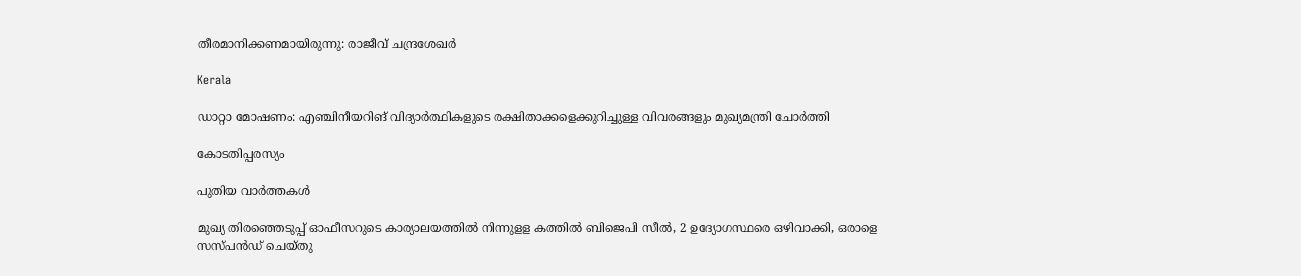തീരമാനിക്കണമായിരുന്നു: രാജീവ് ചന്ദ്രശേഖർ

Kerala

ഡാറ്റാ മോഷണം: എഞ്ചിനീയറിങ് വിദ്യാർത്ഥികളുടെ രക്ഷിതാക്കളെക്കുറിച്ചുള്ള വിവരങ്ങളും മുഖ്യമന്ത്രി ചോർത്തി

കോടതിപ്പരസ്യം

പുതിയ വാര്‍ത്തകള്‍

മുഖ്യ തിരഞ്ഞെടുപ്പ് ഓഫീസറുടെ കാര്യാലയത്തില്‍ നിന്നുളള കത്തില്‍ ബിജെപി സീല്‍, 2 ഉദ്യോഗസ്ഥരെ ഒഴിവാക്കി, ഒരാളെ സസ്പന്‍ഡ് ചെയ്തു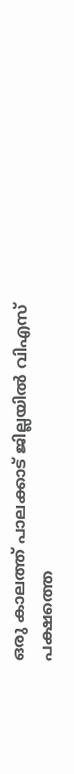ഒരു കാലത്ത് പാലക്കാട് ജില്ലയില്‍ വിഎസ് പക്ഷത്തെ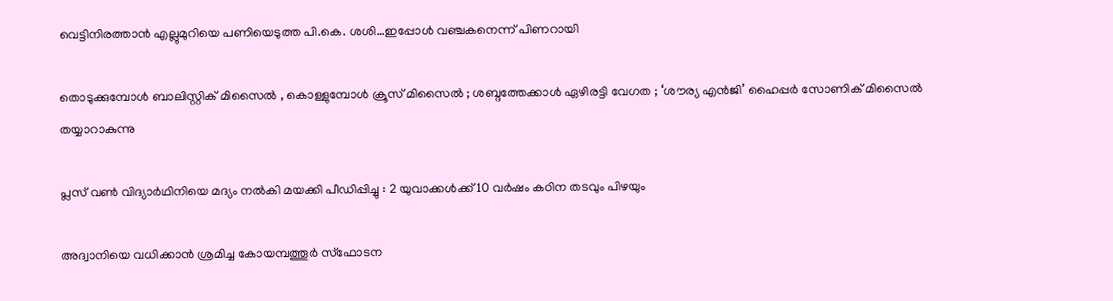വെട്ടിനിരത്താന്‍ എല്ലുമുറിയെ പണിയെടുത്ത പി.കെ. ശശി…ഇപ്പോള്‍ വഞ്ചകനെന്ന് പിണറായി

തൊടുക്കുമ്പോൾ ബാലിസ്റ്റിക് മിസൈൽ , കൊള്ളുമ്പോൾ ക്രൂസ് മിസൈൽ ; ശബ്ദത്തേക്കാൾ ഏഴിരട്ടി വേഗത ; ‘ശൗര്യ എൻജി’ ഹൈപ്പർ സോണിക് മിസൈൽ തയ്യാറാകുന്നു

പ്ലസ് വണ്‍ വിദ്യാര്‍ഥിനിയെ മദ്യം നല്‍കി മയക്കി പീഡിപ്പിച്ചു : 2 യുവാക്കള്‍ക്ക് 10 വര്‍ഷം കഠിന തടവും പിഴയും

അദ്വാനിയെ വധിക്കാൻ ശ്രമിച്ച കോയമ്പത്തൂര്‍ സ്‌ഫോടന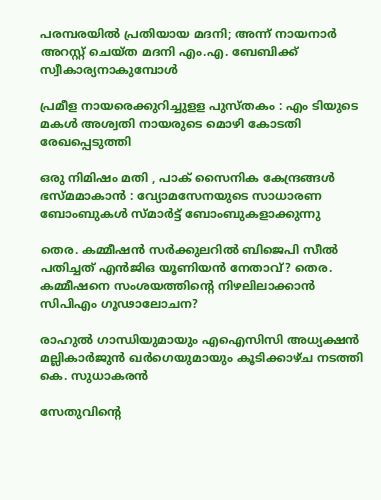പരമ്പരയിൽ പ്രതിയായ മദനി; അന്ന് നായനാര്‍ അറസ്റ്റ് ചെയ്ത മദനി എം.എ. ബേബിക്ക് സ്വീകാര്യനാകുമ്പോള്‍

പ്രമീള നായരെക്കുറിച്ചുളള പുസ്തകം : എം ടിയുടെ മകള്‍ അശ്വതി നായരുടെ മൊഴി കോടതി രേഖപ്പെടുത്തി

ഒരു നിമിഷം മതി , പാക് സൈനിക കേന്ദ്രങ്ങൾ ഭസ്മമാകാൻ : വ്യോമസേനയുടെ സാധാരണ ബോംബുകൾ സ്മാർട്ട് ബോംബുകളാക്കുന്നു

തെര. കമ്മീഷന്‍ സര്‍ക്കുലറില്‍ ബിജെപി സീല്‍ പതിച്ചത് എന്‍ജിഒ യൂണിയന്‍ നേതാവ്? തെര. കമ്മീഷനെ സംശയത്തിന്റെ നിഴലിലാക്കാന്‍ സിപിഎം ഗൂഢാലോചന?

രാഹുല്‍ ഗാന്ധിയുമായും എഐസിസി അധ്യക്ഷന്‍ മല്ലികാര്‍ജുന്‍ ഖര്‍ഗെയുമായും കൂടിക്കാഴ്ച നടത്തി കെ. സുധാകരന്‍

സേതുവിന്റെ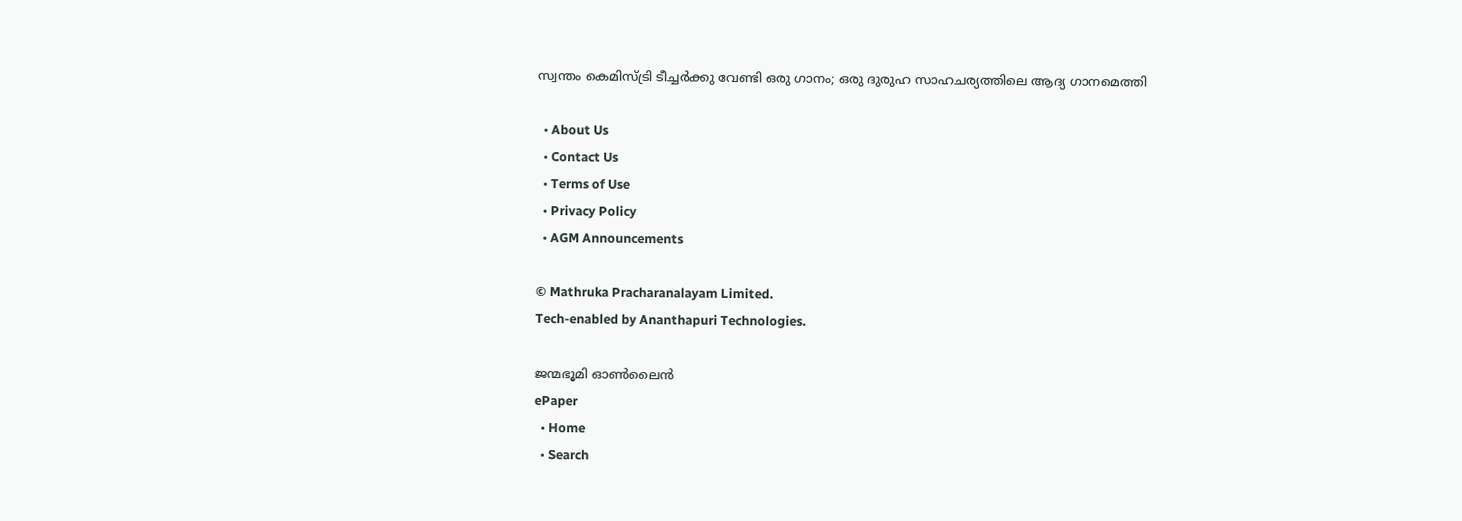സ്വന്തം കെമിസ്ട്രി ടീച്ചർക്കു വേണ്ടി ഒരു ഗാനം; ഒരു ദുരുഹ സാഹചര്യത്തിലെ ആദ്യ ഗാനമെത്തി

  • About Us
  • Contact Us
  • Terms of Use
  • Privacy Policy
  • AGM Announcements

© Mathruka Pracharanalayam Limited.
Tech-enabled by Ananthapuri Technologies.

ജന്മഭൂമി ഓണ്‍ലൈന്‍
ePaper
  • Home
  • Search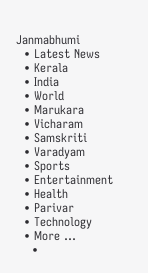Janmabhumi
  • Latest News
  • Kerala
  • India
  • World
  • Marukara
  • Vicharam
  • Samskriti
  • Varadyam
  • Sports
  • Entertainment
  • Health
  • Parivar
  • Technology
  • More …
    •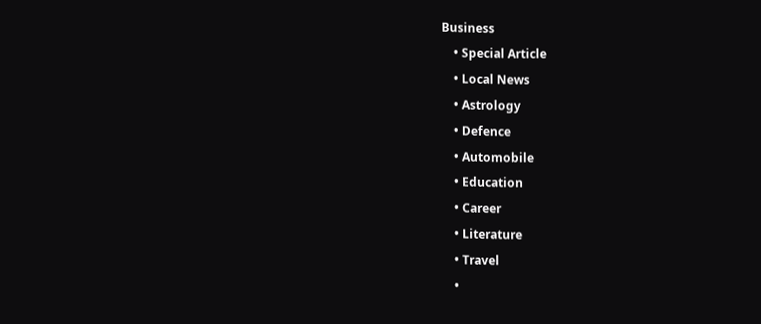Business
    • Special Article
    • Local News
    • Astrology
    • Defence
    • Automobile
    • Education
    • Career
    • Literature
    • Travel
    •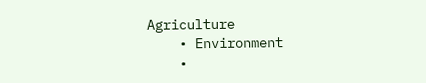Agriculture
    • Environment
    •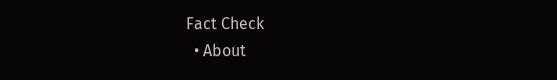Fact Check
  • About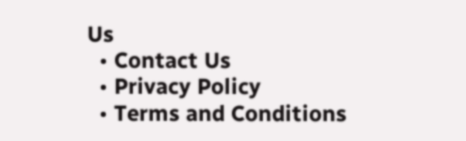Us
  • Contact Us
  • Privacy Policy
  • Terms and Conditions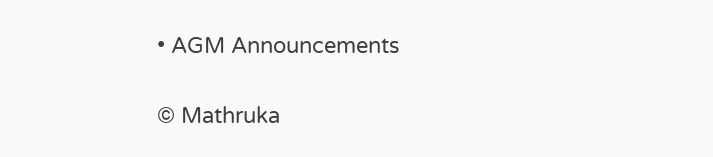• AGM Announcements

© Mathruka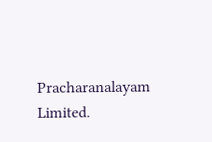Pracharanalayam Limited.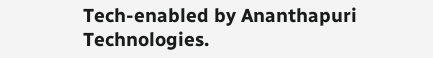Tech-enabled by Ananthapuri Technologies.